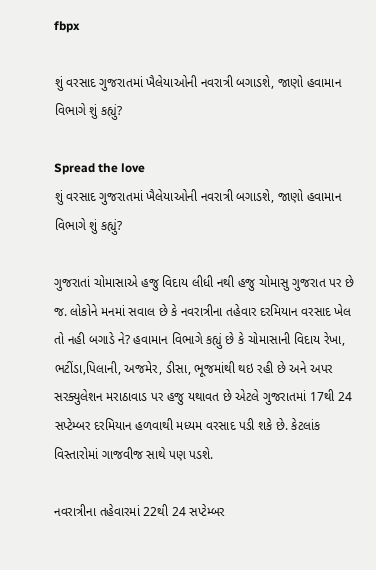fbpx

શું વરસાદ ગુજરાતમાં ખૈલેયાઓની નવરાત્રી બગાડશે, જાણો હવામાન વિભાગે શું કહ્યું?

Spread the love
શું વરસાદ ગુજરાતમાં ખૈલેયાઓની નવરાત્રી બગાડશે, જાણો હવામાન વિભાગે શું કહ્યું?

ગુજરાતાં ચોમાસાએ હજુ વિદાય લીધી નથી હજુ ચોમાસુ ગુજરાત પર છે જ. લોકોને મનમાં સવાલ છે કે નવરાત્રીના તહેવાર દરમિયાન વરસાદ ખેલ તો નહી બગાડે ને? હવામાન વિભાગે કહ્યું છે કે ચોમાસાની વિદાય રેખા, ભટીંડા,પિલાની, અજમેર, ડીસા, ભૂજમાંથી થઇ રહી છે અને અપર સરક્યુલેશન મરાઠાવાડ પર હજુ યથાવત છે એટલે ગુજરાતમાં 17થી 24 સપ્ટેમ્બર દરમિયાન હળવાથી મધ્યમ વરસાદ પડી શકે છે. કેટલાંક વિસ્તારોમાં ગાજવીજ સાથે પણ પડશે.

નવરાત્રીના તહેવારમાં 22થી 24 સપ્ટેમ્બર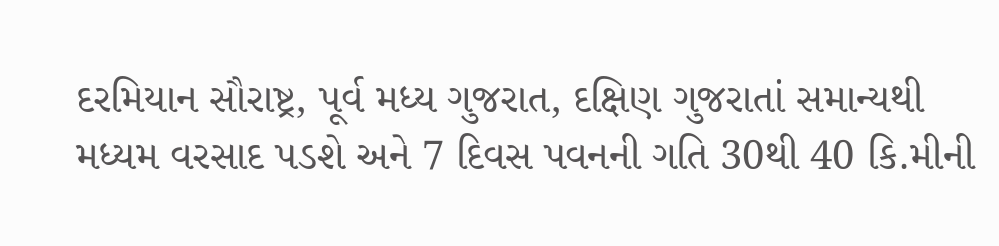દરમિયાન સૌરાષ્ટ્ર, પૂર્વ મધ્ય ગુજરાત, દક્ષિણ ગુજરાતાં સમાન્યથી મધ્યમ વરસાદ પડશે અને 7 દિવસ પવનની ગતિ 30થી 40 કિ.મીની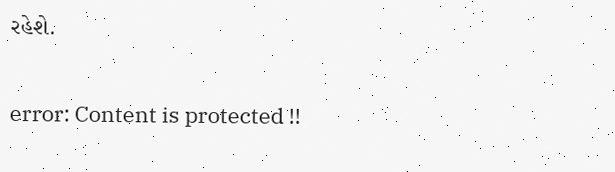રહેશે.

error: Content is protected !!